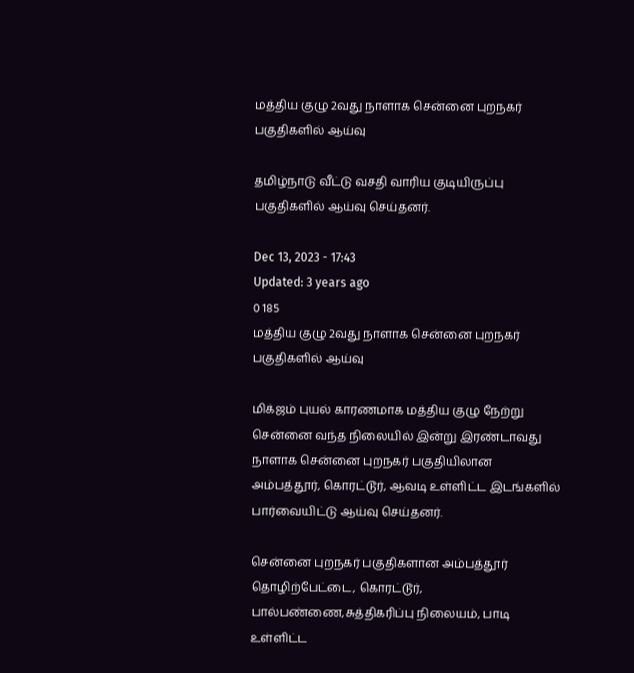மத்திய குழு 2வது நாளாக சென்னை புறநகர் பகுதிகளில் ஆய்வு

தமிழ்நாடு வீட்டு வசதி வாரிய குடியிருப்பு பகுதிகளில் ஆய்வு செய்தனர்.

Dec 13, 2023 - 17:43
Updated: 3 years ago
0 185
மத்திய குழு 2வது நாளாக சென்னை புறநகர் பகுதிகளில் ஆய்வு

மிக்ஜம் புயல் காரணமாக மத்திய குழு நேற்று சென்னை வந்த நிலையில் இன்று இரண்டாவது நாளாக சென்னை புறநகர் பகுதியிலான அம்பத்தூர், கொரட்டூர், ஆவடி உள்ளிட்ட இடங்களில் பார்வையிட்டு ஆய்வு செய்தனர்.

சென்னை புறநகர் பகுதிகளான அம்பத்தூர் தொழிற்பேட்டை, கொரட்டூர், பால்பண்ணை,சுத்திகரிப்பு நிலையம், பாடி உள்ளிட்ட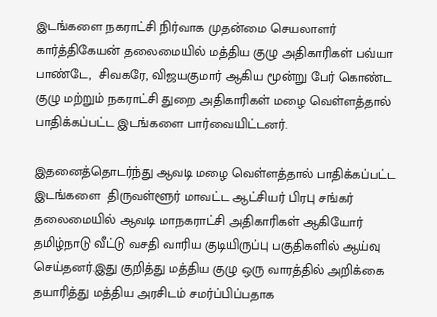இடங்களை நகராட்சி நிர்வாக முதன்மை செயலாளர் கார்த்திகேயன் தலைமையில் மத்திய குழு அதிகாரிகள் பவ்யா பாண்டே,  சிவகரே, விஜயகுமார் ஆகிய மூன்று பேர் கொண்ட குழு மற்றும் நகராட்சி துறை அதிகாரிகள் மழை வெள்ளத்தால் பாதிக்கப்பட்ட இடங்களை பார்வையிட்டனர்.

இதனைத்தொடர்ந்து ஆவடி மழை வெள்ளத்தால் பாதிக்கப்பட்ட இடங்களை  திருவள்ளூர் மாவட்ட ஆட்சியர் பிரபு சங்கர் தலைமையில் ஆவடி மாநகராட்சி அதிகாரிகள் ஆகியோர் தமிழ்நாடு வீட்டு வசதி வாரிய குடியிருப்பு பகுதிகளில் ஆய்வு செய்தனர்.இது குறித்து மத்திய குழு ஒரு வாரத்தில் அறிக்கை  தயாரித்து மத்திய அரசிடம் சமர்ப்பிப்பதாக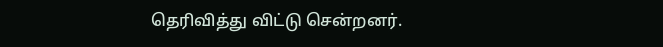தெரிவித்து விட்டு சென்றனர்.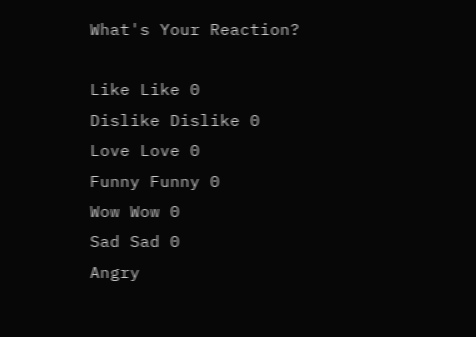What's Your Reaction?

Like Like 0
Dislike Dislike 0
Love Love 0
Funny Funny 0
Wow Wow 0
Sad Sad 0
Angry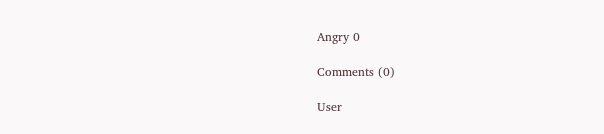Angry 0

Comments (0)

User